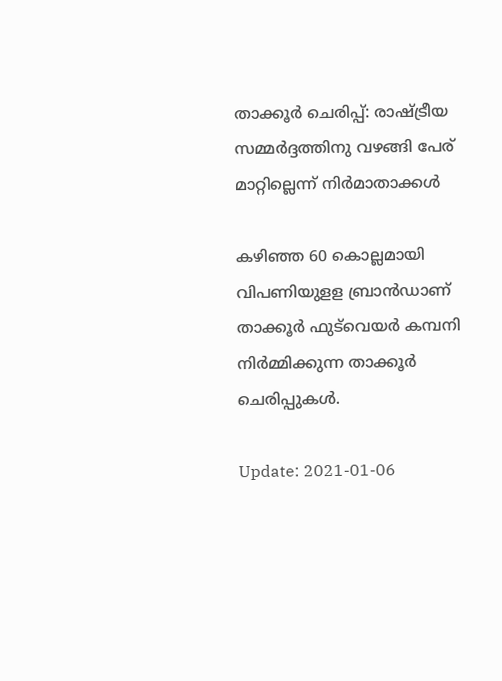താക്കൂര്‍ ചെരിപ്പ്: രാഷ്ട്രീയ സമ്മര്‍ദ്ദത്തിനു വഴങ്ങി പേര് മാറ്റില്ലെന്ന് നിര്‍മാതാക്കള്‍

കഴിഞ്ഞ 60 കൊല്ലമായി വിപണിയുളള ബ്രാന്‍ഡാണ് താക്കൂര്‍ ഫുട്‌വെയര്‍ കമ്പനി നിര്‍മ്മിക്കുന്ന താക്കൂര്‍ ചെരിപ്പുകള്‍.

Update: 2021-01-06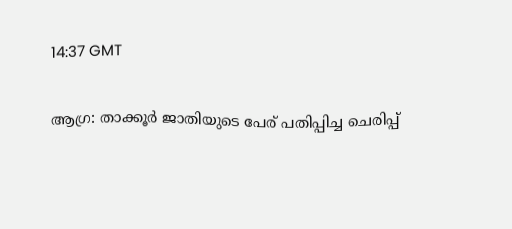14:37 GMT

ആഗ്ര: താക്കൂര്‍ ജാതിയുടെ പേര് പതിപ്പിച്ച ചെരിപ്പ്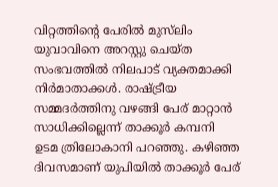വിറ്റത്തിന്റെ പേരില്‍ മുസ്‌ലിം യുവാവിനെ അറസ്റ്റു ചെയ്ത സംഭവത്തില്‍ നിലപാട് വ്യക്തമാക്കി നിര്‍മാതാക്കള്‍. രാഷ്ട്രീയ സമ്മദര്‍ത്തിനു വഴങ്ങി പേര് മാറ്റാന്‍ സാധിക്കില്ലെന്ന് താക്കൂര്‍ കമ്പനി ഉടമ ത്രിലോകാനി പറഞ്ഞു. കഴിഞ്ഞ ദിവസമാണ് യുപിയില്‍ താക്കൂര്‍ പേര്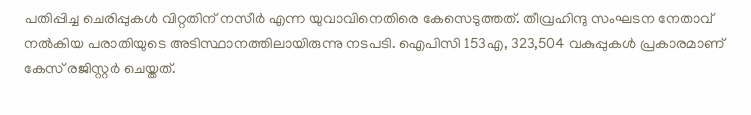പതിപ്പിച്ച ചെരിപ്പുകള്‍ വിറ്റതിന് നസീര്‍ എന്ന യുവാവിനെതിരെ കേസെടുത്തത്. തീവ്രഹിന്ദു സംഘടന നേതാവ് നല്‍കിയ പരാതിയുടെ അടിസ്ഥാനത്തിലായിരുന്നു നടപടി. ഐപിസി 153എ, 323,504 വകുപ്പുകള്‍ പ്രകാരമാണ് കേസ് രജിസ്റ്റര്‍ ചെയ്തത്.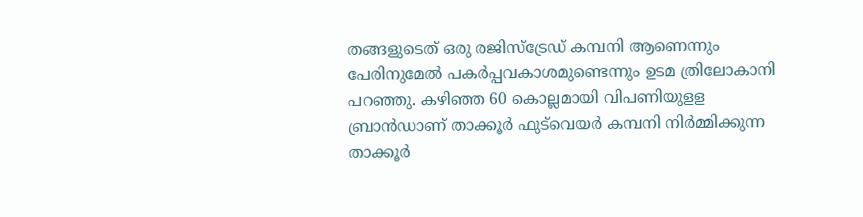തങ്ങളുടെത് ഒരു രജിസ്‌ട്രേഡ് കമ്പനി ആണെന്നും പേരിനുമേല്‍ പകര്‍പ്പവകാശമുണ്ടെന്നും ഉടമ ത്രിലോകാനി പറഞ്ഞു. കഴിഞ്ഞ 60 കൊല്ലമായി വിപണിയുളള ബ്രാന്‍ഡാണ് താക്കൂര്‍ ഫുട്‌വെയര്‍ കമ്പനി നിര്‍മ്മിക്കുന്ന താക്കൂര്‍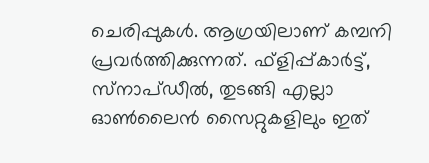ചെരിപ്പുകള്‍. ആഗ്രയിലാണ് കമ്പനി പ്രവര്‍ത്തിക്കുന്നത്. ഫ്‌ളിപ്പ്കാര്‍ട്ട്, സ്‌നാപ്ഡീല്‍, തുടങ്ങി എല്ലാ ഓണ്‍ലൈന്‍ സൈറ്റുകളിലും ഇത്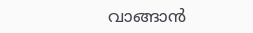വാങ്ങാന്‍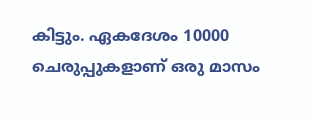കിട്ടും. ഏകദേശം 10000 ചെരുപ്പുകളാണ് ഒരു മാസം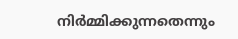നിര്‍മ്മിക്കുന്നതെന്നും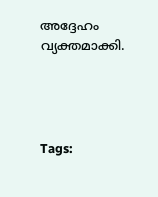അദ്ദേഹം വ്യക്തമാക്കി.




Tags: